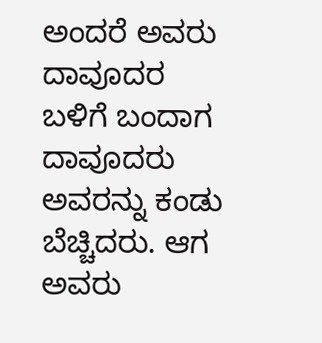ಅಂದರೆ ಅವರು ದಾವೂದರ ಬಳಿಗೆ ಬಂದಾಗ ದಾವೂದರು ಅವರನ್ನು ಕಂಡು ಬೆಚ್ಚಿದರು. ಆಗ ಅವರು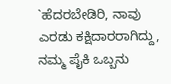`ಹೆದರಬೇಡಿರಿ, ನಾವು ಎರಡು ಕಕ್ಷಿದಾರರಾಗಿದ್ದು, ನಮ್ಮ ಪೈಕಿ ಒಬ್ಬನು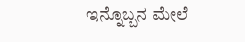ಇನ್ನೊಬ್ಬನ ಮೇಲೆ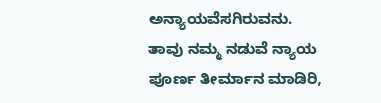ಅನ್ಯಾಯವೆಸಗಿರುವನು. ತಾವು ನಮ್ಮ ನಡುವೆ ನ್ಯಾಯ ಪೂರ್ಣ ತೀರ್ಮಾನ ಮಾಡಿರಿ,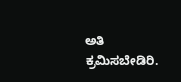ಅತಿ ಕ್ರಮಿಸಬೇಡಿರಿ.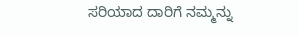ಸರಿಯಾದ ದಾರಿಗೆ ನಮ್ಮನ್ನು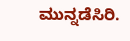ಮುನ್ನಡೆಸಿರಿ.